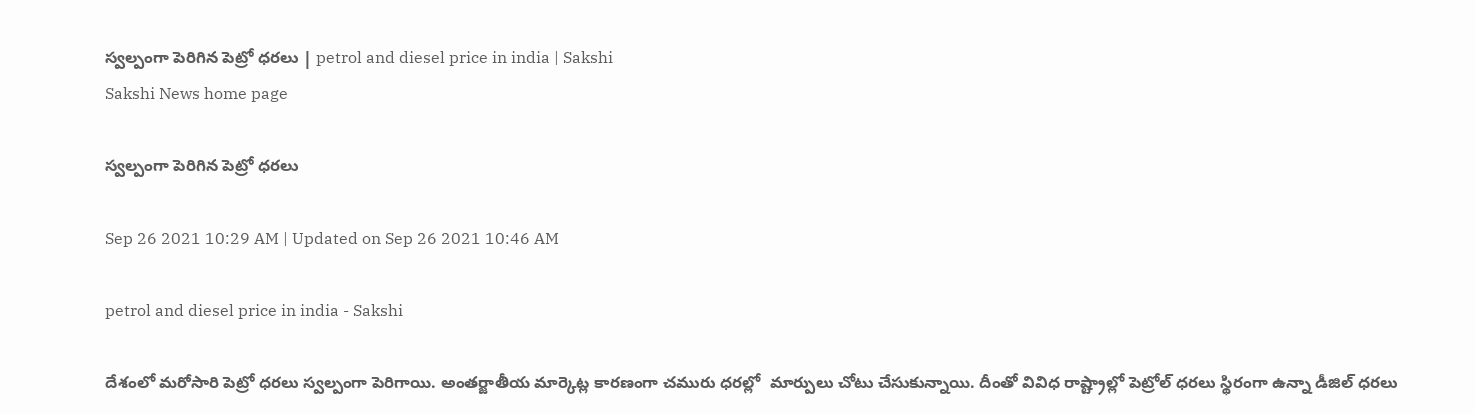స్వల్పంగా పెరిగిన పెట్రో ధరలు | petrol and diesel price in india | Sakshi
Sakshi News home page

స్వల్పంగా పెరిగిన పెట్రో ధరలు

Sep 26 2021 10:29 AM | Updated on Sep 26 2021 10:46 AM

petrol and diesel price in india - Sakshi

దేశంలో మరోసారి పెట్రో ధరలు స్వల్పంగా పెరిగాయి. అంతర్జాతీయ మార్కెట్ల కారణంగా చమురు ధరల్లో  మార్పులు చోటు చేసుకున్నాయి. దీంతో వివిధ రాష్ట్రాల్లో పెట్రోల్‌ ధరలు స్థిరంగా ఉన్నా డీజిల్‌ ధరలు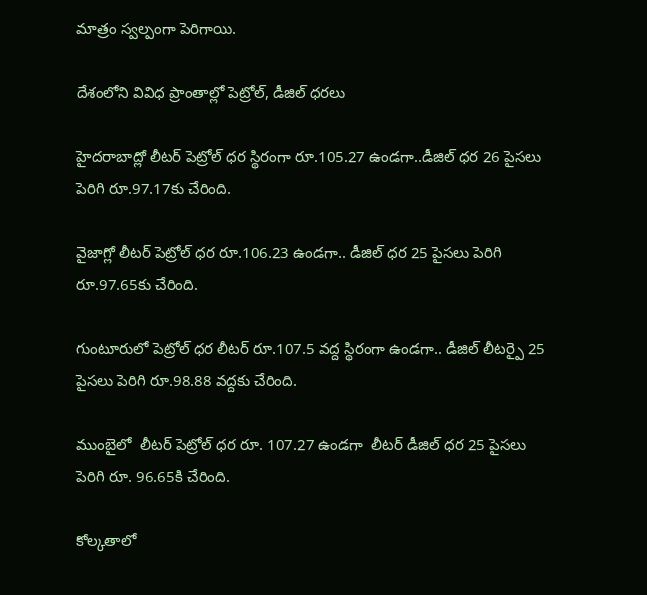మాత్రం స్వల్పంగా పెరిగాయి.

దేశంలోని వివిధ ప్రాంతాల్లో పెట్రోల్‌, డీజిల్‌ ధరలు

హైదరాబాద్లో లీటర్ పెట్రోల్ ధర స్థిరంగా రూ.105.27 ఉండగా..డీజిల్ ధర 26 పైసలు పెరిగి రూ.97.17కు చేరింది.

వైజాగ్లో లీటర్ పెట్రోల్ ధర రూ.106.23 ఉండగా.. డీజిల్ ధర 25 పైసలు పెరిగి రూ.97.65కు చేరింది.

గుంటూరులో పెట్రోల్ ధర లీటర్ రూ.107.5 వద్ద స్థిరంగా ఉండగా.. డీజిల్ లీటర్పై 25 పైసలు పెరిగి రూ.98.88 వద్దకు చేరింది.

ముంబైలో  లీటర్ పెట్రోల్ ధర రూ. 107.27 ఉండగా  లీటర్ డీజిల్ ధర 25 పైసలు పెరిగి రూ. 96.65కి చేరింది.

కోల్కతాలో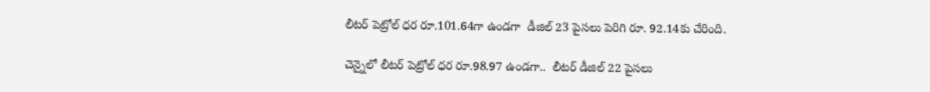లీటర్ పెట్రోల్ ధర రూ.101.64గా ఉండగా  డీజిల్ 23 పైసలు పెరిగి రూ. 92.14కు చేరింది.

చెన్నైలో లీటర్ పెట్రోల్ ధర రూ.98.97 ఉండగా..  లీటర్ డీజిల్ 22 పైసలు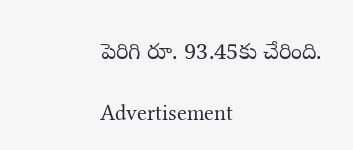పెరిగి రూ. 93.45కు చేరింది.

Advertisement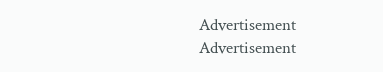Advertisement
Advertisement